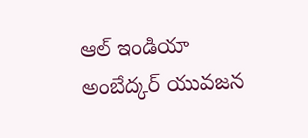ఆల్ ఇండియా అంబేద్కర్ యువజన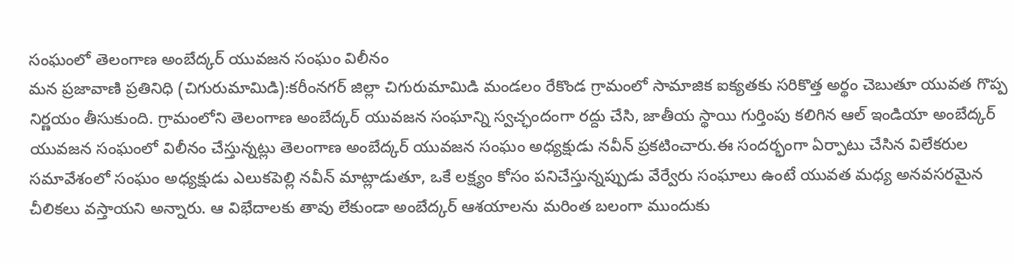సంఘంలో తెలంగాణ అంబేద్కర్ యువజన సంఘం విలీనం
మన ప్రజావాణి ప్రతినిధి (చిగురుమామిడి):కరీంనగర్ జిల్లా చిగురుమామిడి మండలం రేకొండ గ్రామంలో సామాజిక ఐక్యతకు సరికొత్త అర్థం చెబుతూ యువత గొప్ప నిర్ణయం తీసుకుంది. గ్రామంలోని తెలంగాణ అంబేద్కర్ యువజన సంఘాన్ని స్వచ్ఛందంగా రద్దు చేసి, జాతీయ స్థాయి గుర్తింపు కలిగిన ఆల్ ఇండియా అంబేద్కర్ యువజన సంఘంలో విలీనం చేస్తున్నట్లు తెలంగాణ అంబేద్కర్ యువజన సంఘం అధ్యక్షుడు నవీన్ ప్రకటించారు.ఈ సందర్భంగా ఏర్పాటు చేసిన విలేకరుల సమావేశంలో సంఘం అధ్యక్షుడు ఎలుకపెల్లి నవీన్ మాట్లాడుతూ, ఒకే లక్ష్యం కోసం పనిచేస్తున్నప్పుడు వేర్వేరు సంఘాలు ఉంటే యువత మధ్య అనవసరమైన చీలికలు వస్తాయని అన్నారు. ఆ విభేదాలకు తావు లేకుండా అంబేద్కర్ ఆశయాలను మరింత బలంగా ముందుకు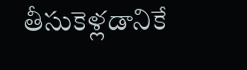తీసుకెళ్లడానికే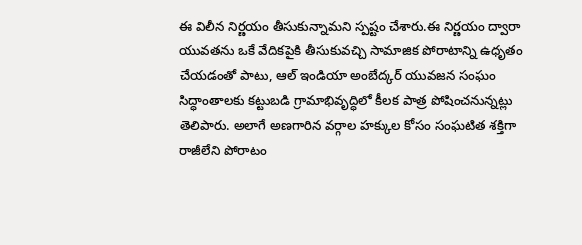ఈ విలీన నిర్ణయం తీసుకున్నామని స్పష్టం చేశారు.ఈ నిర్ణయం ద్వారా యువతను ఒకే వేదికపైకి తీసుకువచ్చి సామాజిక పోరాటాన్ని ఉధృతం చేయడంతో పాటు, ఆల్ ఇండియా అంబేద్కర్ యువజన సంఘం సిద్ధాంతాలకు కట్టుబడి గ్రామాభివృద్ధిలో కీలక పాత్ర పోషించనున్నట్లు తెలిపారు. అలాగే అణగారిన వర్గాల హక్కుల కోసం సంఘటిత శక్తిగా రాజీలేని పోరాటం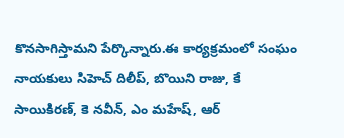కొనసాగిస్తామని పేర్కొన్నారు.ఈ కార్యక్రమంలో సంఘం నాయకులు సిహెచ్ దిలీప్, బొయిని రాజు, కే సాయికిరణ్, కె నవీన్, ఎం మహేష్, ఆర్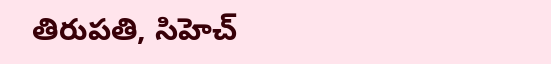తిరుపతి, సిహెచ్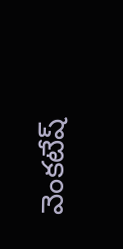వెంకటేష్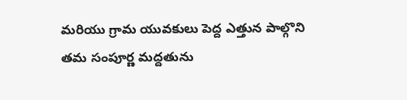మరియు గ్రామ యువకులు పెద్ద ఎత్తున పాల్గొని తమ సంపూర్ణ మద్దతును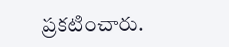ప్రకటించారు.